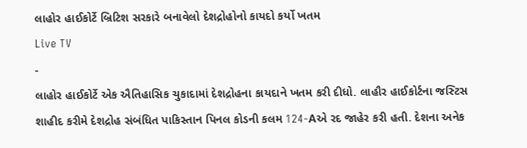લાહોર હાઈકોર્ટે બ્રિટિશ સરકારે બનાવેલો દેશદ્રોહોનો કાયદો કર્યો ખતમ
Live TV
-
લાહોર હાઈકોર્ટે એક ઐતિહાસિક ચુકાદામાં દેશદ્રોહના કાયદાને ખતમ કરી દીધો. લાહૌર હાઈકોર્ટના જસ્ટિસ શાહીદ કરીમે દેશદ્રોહ સંબંધિત પાકિસ્તાન પિનલ કોડની કલમ 124-Aએ રદ જાહેર કરી હતી. દેશના અનેક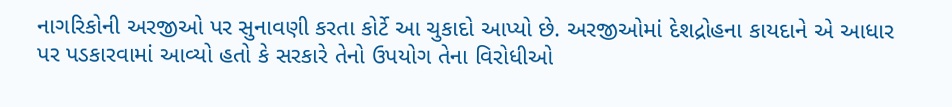નાગરિકોની અરજીઓ પર સુનાવણી કરતા કોર્ટે આ ચુકાદો આપ્યો છે. અરજીઓમાં દેશદ્રોહના કાયદાને એ આધાર પર પડકારવામાં આવ્યો હતો કે સરકારે તેનો ઉપયોગ તેના વિરોધીઓ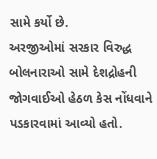સામે કર્યો છે.
અરજીઓમાં સરકાર વિરુદ્ધ બોલનારાઓ સામે દેશદ્રોહની જોગવાઈઓ હેઠળ કેસ નોંધવાને પડકારવામાં આવ્યો હતો.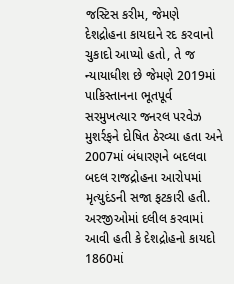જસ્ટિસ કરીમ, જેમણે દેશદ્રોહના કાયદાને રદ કરવાનો ચુકાદો આપ્યો હતો, તે જ ન્યાયાધીશ છે જેમણે 2019માં પાકિસ્તાનના ભૂતપૂર્વ સરમુખત્યાર જનરલ પરવેઝ મુશર્રફને દોષિત ઠેરવ્યા હતા અને 2007માં બંધારણને બદલવા બદલ રાજદ્રોહના આરોપમાં મૃત્યુદંડની સજા ફટકારી હતી.
અરજીઓમાં દલીલ કરવામાં આવી હતી કે દેશદ્રોહનો કાયદો 1860માં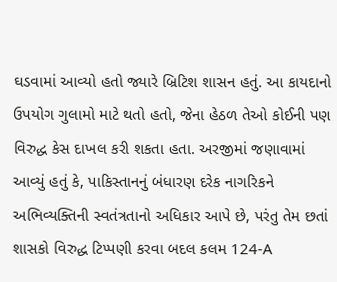ઘડવામાં આવ્યો હતો જ્યારે બ્રિટિશ શાસન હતું. આ કાયદાનો ઉપયોગ ગુલામો માટે થતો હતો, જેના હેઠળ તેઓ કોઈની પણ વિરુદ્ધ કેસ દાખલ કરી શકતા હતા. અરજીમાં જણાવામાં આવ્યું હતું કે, પાકિસ્તાનનું બંધારણ દરેક નાગરિકને અભિવ્યક્તિની સ્વતંત્રતાનો અધિકાર આપે છે, પરંતુ તેમ છતાં શાસકો વિરુદ્ધ ટિપ્પણી કરવા બદલ કલમ 124-A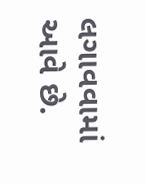લગાવવામાં આવે છે.